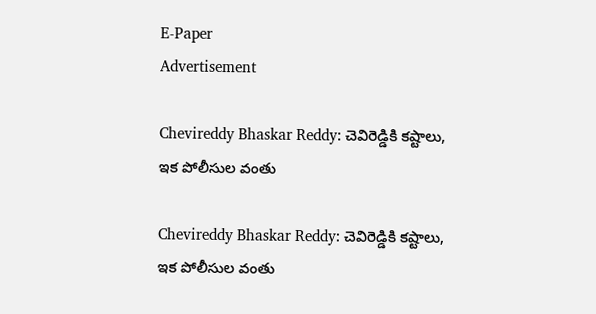E-Paper
Advertisement

Chevireddy Bhaskar Reddy: చెవిరెడ్డికి కష్టాలు, ఇక పోలీసుల వంతు

Chevireddy Bhaskar Reddy: చెవిరెడ్డికి కష్టాలు, ఇక పోలీసుల వంతు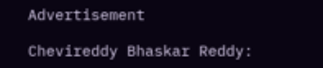Advertisement

Chevireddy Bhaskar Reddy: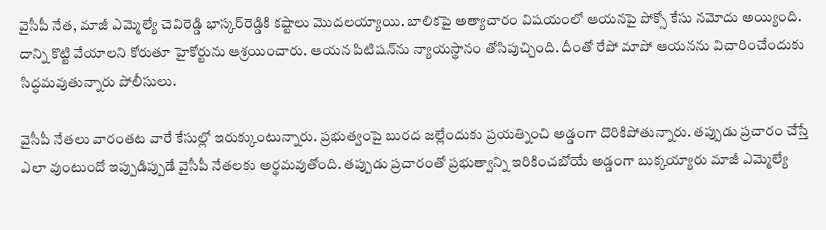వైసీపీ నేత, మాజీ ఎమ్మెల్యే చెవిరెడ్డి భాస్కర్‌రెడ్డికి కష్టాలు మొదలయ్యాయి. బాలికపై అత్యాచారం విషయంలో ఆయనపై పోక్సో కేసు నమోదు అయ్యింది. దాన్ని కొట్టి వేయాలని కోరుతూ హైకోర్టును ఆశ్రయించారు. ఆయన పిటిషన్‌ను న్యాయస్థానం తోసిపుచ్చింది. దీంతో రేపో మాపో ఆయనను విచారించేందుకు సిద్ధమవుతున్నారు పోలీసులు.

వైసీపీ నేతలు వారంతట వారే కేసుల్లో ఇరుక్కుంటున్నారు. ప్రభుత్వంపై బురద జల్లేందుకు ప్రయత్నించి అడ్డంగా దొరికిపోతున్నారు. తప్పుడు ప్రచారం చేస్తే ఎలా వుంటుందో ఇప్పుడిప్పుడే వైసీపీ నేతలకు అర్థమవుతోంది. తప్పుడు ప్రచారంతో ప్రభుత్వాన్ని ఇరికించబోయే అడ్డంగా బుక్కయ్యారు మాజీ ఎమ్మెల్యే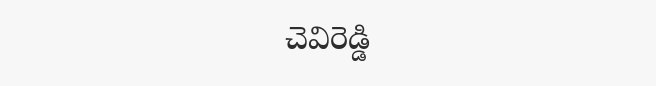చెవిరెడ్డి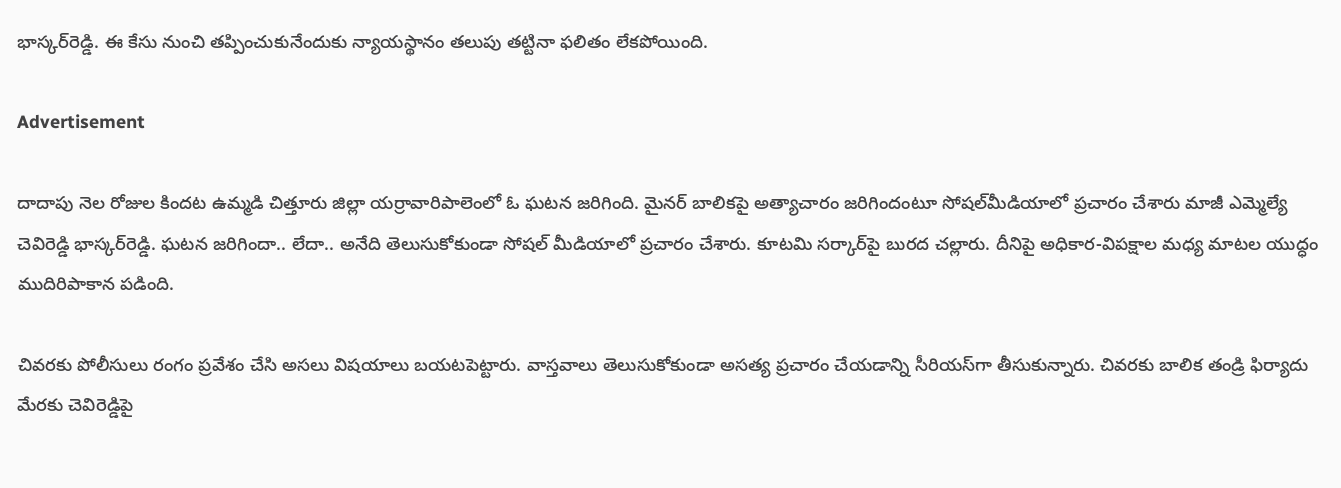భాస్కర్‌రెడ్డి. ఈ కేసు నుంచి తప్పించుకునేందుకు న్యాయస్థానం తలుపు తట్టినా ఫలితం లేకపోయింది.

Advertisement

దాదాపు నెల రోజుల కిందట ఉమ్మడి చిత్తూరు జిల్లా యర్రావారిపాలెంలో ఓ ఘటన జరిగింది. మైనర్ బాలికపై అత్యాచారం జరిగిందంటూ సోషల్‌మీడియాలో ప్రచారం చేశారు మాజీ ఎమ్మెల్యే చెవిరెడ్డి భాస్కర్‌రెడ్డి. ఘటన జరిగిందా.. లేదా.. అనేది తెలుసుకోకుండా సోషల్ మీడియాలో ప్రచారం చేశారు. కూటమి సర్కార్‌పై బురద చల్లారు. దీనిపై అధికార-విపక్షాల మధ్య మాటల యుద్ధం ముదిరిపాకాన పడింది.

చివరకు పోలీసులు రంగం ప్రవేశం చేసి అసలు విషయాలు బయటపెట్టారు. వాస్తవాలు తెలుసుకోకుండా అసత్య ప్రచారం చేయడాన్ని సీరియస్‌గా తీసుకున్నారు. చివరకు బాలిక తండ్రి ఫిర్యాదు మేరకు చెవిరెడ్డిపై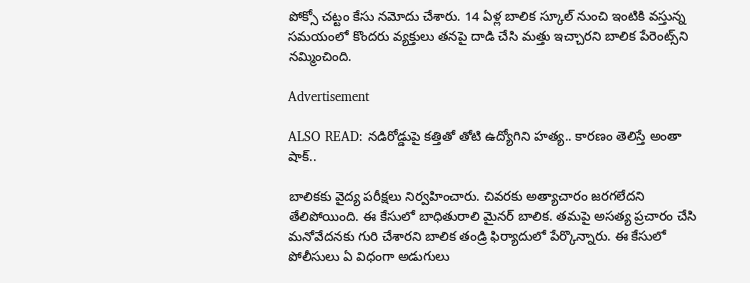పోక్సో చట్టం కేసు నమోదు చేశారు. 14 ఏళ్ల బాలిక స్కూల్ నుంచి ఇంటికి వస్తున్న సమయంలో కొందరు వ్యక్తులు తనపై దాడి చేసి మత్తు ఇచ్చారని బాలిక పేరెంట్స్‌ని నమ్మించింది.

Advertisement

ALSO READ: నడిరోడ్డుపై కత్తితో తోటి ఉద్యోగిని హత్య.. కారణం తెలిస్తే అంతా షాక్..

బాలికకు వైద్య పరీక్షలు నిర్వహించారు. చివరకు అత్యాచారం జరగలేదని తేలిపోయింది. ఈ కేసులో బాధితురాలి మైనర్ బాలిక. తమపై అసత్య ప్రచారం చేసి మనోవేదనకు గురి చేశారని బాలిక తండ్రి ఫిర్యాదులో పేర్కొన్నారు. ఈ కేసులో పోలీసులు ఏ విధంగా అడుగులు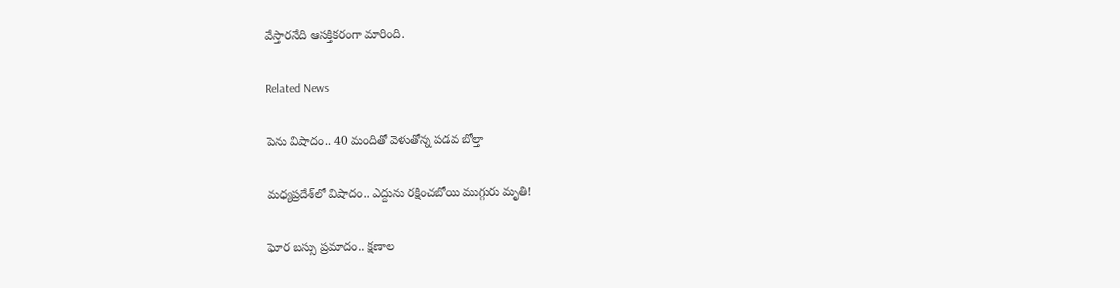వేస్తారనేది ఆసక్తికరంగా మారింది.

Related News

పెను విషాదం.. 40 మందితో వెళుతోన్న ప‌డ‌వ బోల్తా

మధ్యప్రదేశ్‌లో విషాదం.. ఎద్దును రక్షించబోయి ముగ్గురు మృతి!

ఘోర బస్సు ప్రమాదం.. క్షణాల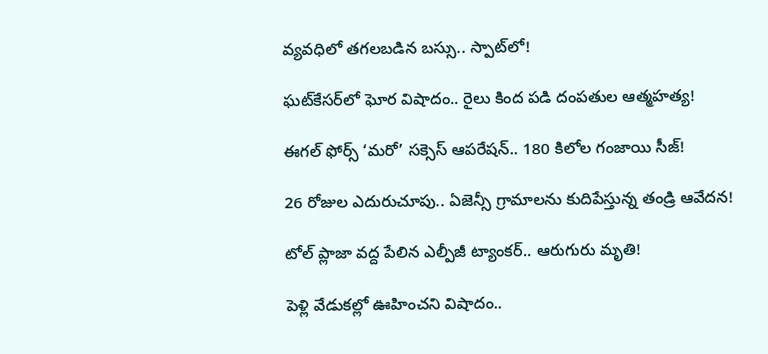వ్యవధిలో తగలబడిన బస్సు.. స్పాట్‌లో!

ఘట్‌కేసర్‌లో ఘోర విషాదం.. రైలు కింద పడి దంపతుల ఆత్మహత్య!

ఈగల్ ఫోర్స్ ‘మరో’ సక్సెస్ ఆపరేషన్.. 180 కిలోల గంజాయి సీజ్!

26 రోజుల ఎదురుచూపు.. ఏజెన్సీ గ్రామాలను కుదిపేస్తున్న తండ్రి ఆవేదన!

టోల్ ప్లాజా వద్ద పేలిన ఎల్పీజీ ట్యాంకర్.. ఆరుగురు మృతి!

పెళ్లి వేడుకల్లో ఊహించని విషాదం..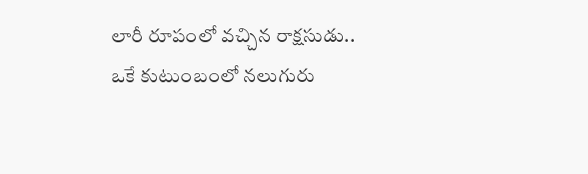లారీ రూపంలో వచ్చిన రాక్షసుడు.. ఒకే కుటుంబంలో నలుగురు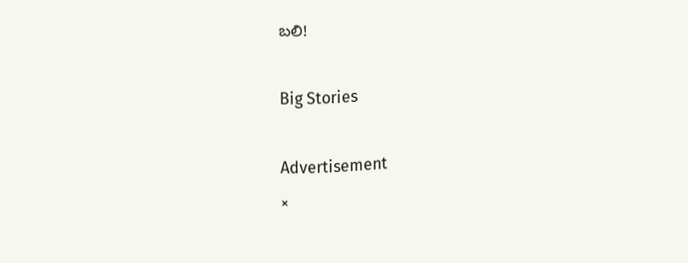బలి!

Big Stories

Advertisement
×